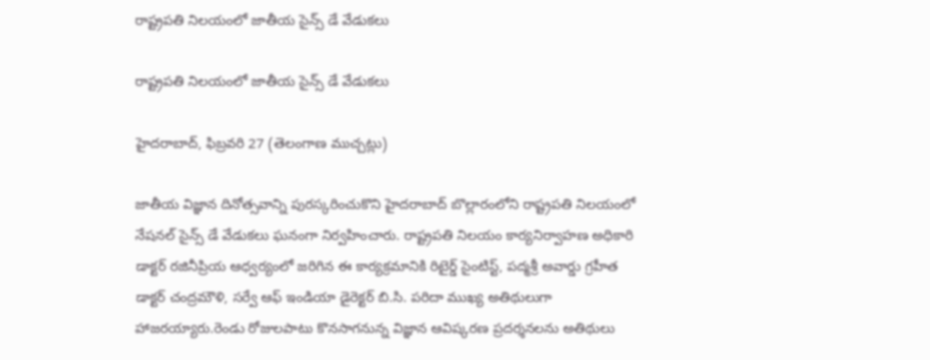రాష్ట్రపతి నిలయంలో జాతీయ సైన్స్ డే వేడుకలు

రాష్ట్రపతి నిలయంలో జాతీయ సైన్స్ డే వేడుకలు

హైదరాబాద్, ఫిబ్రవరి 27 (తెలంగాణ ముచ్చట్లు)

జాతీయ విజ్ఞాన దినోత్సవాన్ని పురస్కరించుకొని హైదరాబాద్ బొల్లారంలోని రాష్ట్రపతి నిలయంలో నేషనల్ సైన్స్ డే వేడుకలు ఘనంగా నిర్వహించారు. రాష్ట్రపతి నిలయం కార్యనిర్వాహణ అధికారి డాక్టర్ రజినీప్రియ ఆధ్వర్యంలో జరిగిన ఈ కార్యక్రమానికి రిటైర్డ్ సైంటిస్ట్, పద్మశ్రీ అవార్డు గ్రహీత డాక్టర్ చంద్రమౌళి, సర్వే ఆఫ్ ఇండియా డైరెక్టర్ బి.సి. పరిదా ముఖ్య అతిథులుగా హాజరయ్యారు.రెండు రోజులపాటు కొనసాగనున్న విజ్ఞాన ఆవిష్కరణ ప్రదర్శనలను అతిథులు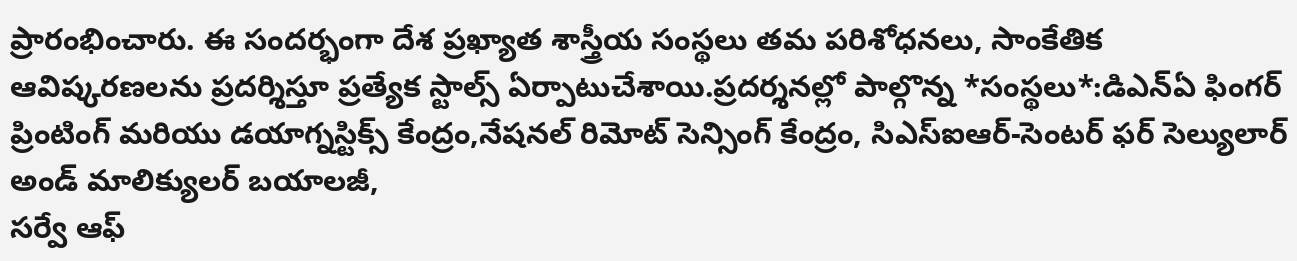ప్రారంభించారు. ఈ సందర్భంగా దేశ ప్రఖ్యాత శాస్త్రీయ సంస్థలు తమ పరిశోధనలు, సాంకేతిక ఆవిష్కరణలను ప్రదర్శిస్తూ ప్రత్యేక స్టాల్స్ ఏర్పాటుచేశాయి.ప్రదర్శనల్లో పాల్గొన్న *సంస్థలు*:డిఎన్ఏ ఫింగర్ ప్రింటింగ్ మరియు డయాగ్నస్టిక్స్ కేంద్రం,నేషనల్ రిమోట్ సెన్సింగ్ కేంద్రం, సిఎస్ఐఆర్-సెంటర్ ఫర్ సెల్యులార్ అండ్ మాలిక్యులర్ బయాలజీ,
సర్వే ఆఫ్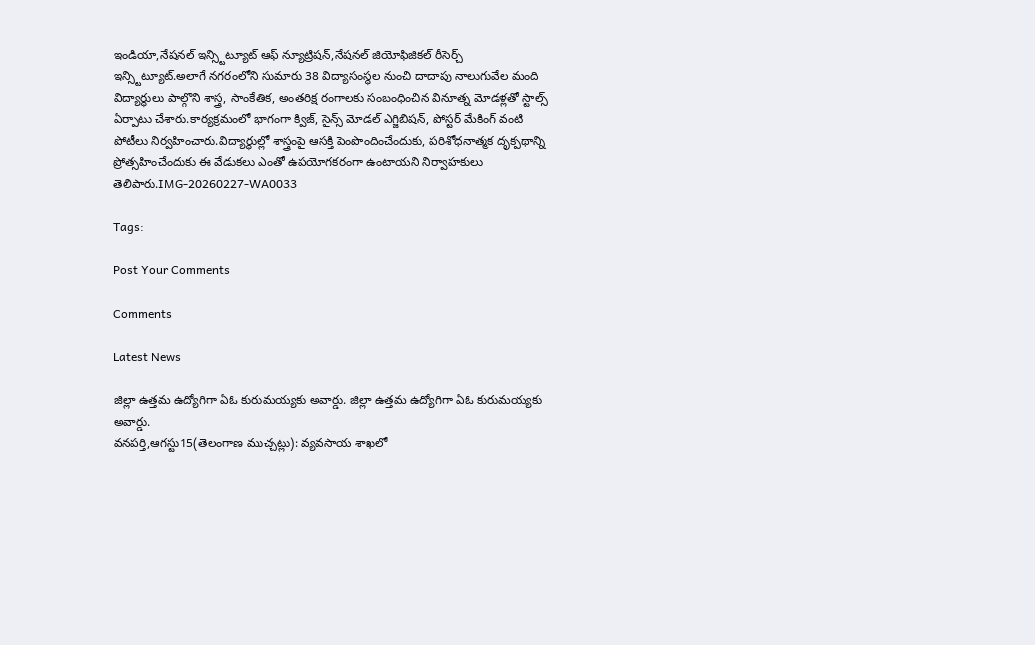ఇండియా,నేషనల్ ఇన్స్టిట్యూట్ ఆఫ్ న్యూట్రిషన్,నేషనల్ జియోఫిజికల్ రీసెర్చ్ ఇన్స్టిట్యూట్.అలాగే నగరంలోని సుమారు 38 విద్యాసంస్థల నుంచి దాదాపు నాలుగువేల మంది విద్యార్థులు పాల్గొని శాస్త్ర, సాంకేతిక, అంతరిక్ష రంగాలకు సంబంధించిన వినూత్న మోడళ్లతో స్టాల్స్ ఏర్పాటు చేశారు.కార్యక్రమంలో భాగంగా క్విజ్, సైన్స్ మోడల్ ఎగ్జిబిషన్, పోస్టర్ మేకింగ్ వంటి పోటీలు నిర్వహించారు.విద్యార్థుల్లో శాస్త్రంపై ఆసక్తి పెంపొందించేందుకు, పరిశోధనాత్మక దృక్పథాన్ని ప్రోత్సహించేందుకు ఈ వేడుకలు ఎంతో ఉపయోగకరంగా ఉంటాయని నిర్వాహకులు తెలిపారు.IMG-20260227-WA0033

Tags:

Post Your Comments

Comments

Latest News

జిల్లా ఉత్తమ ఉద్యోగిగా ఏఓ కురుమయ్యకు అవార్డు. జిల్లా ఉత్తమ ఉద్యోగిగా ఏఓ కురుమయ్యకు అవార్డు.
వనపర్తి,ఆగస్టు15(తెలంగాణ ముచ్చట్లు): వ్యవసాయ శాఖలో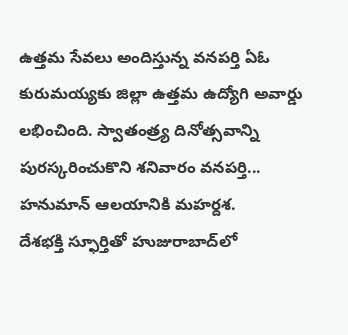ఉత్తమ సేవలు అందిస్తున్న వనపర్తి ఏఓ కురుమయ్యకు జిల్లా ఉత్తమ ఉద్యోగి అవార్డు లభించింది. స్వాతంత్ర్య దినోత్సవాన్ని పురస్కరించుకొని శనివారం వనపర్తి...
హనుమాన్ ఆలయానికి మహర్దశ.
దేశభక్తి స్ఫూర్తితో హుజురాబాద్‌లో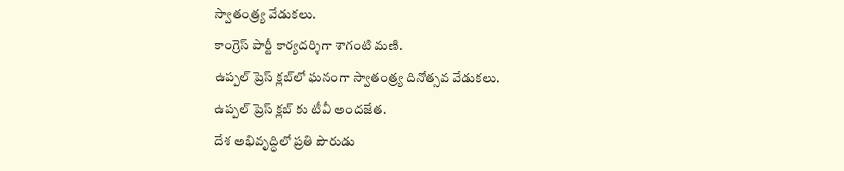స్వాతంత్ర్య వేడుకలు.
కాంగ్రెస్ పార్టీ కార్యదర్శిగా శాగంటి మణి.
ఉప్పల్ ప్రెస్ క్లబ్‌లో ఘనంగా స్వాతంత్ర్య దినోత్సవ వేడుకలు.
ఉప్పల్ ప్రెస్ క్లబ్‌ కు టీవీ అందజేత.
దేశ అభివృద్ధిలో ప్రతి పౌరుడు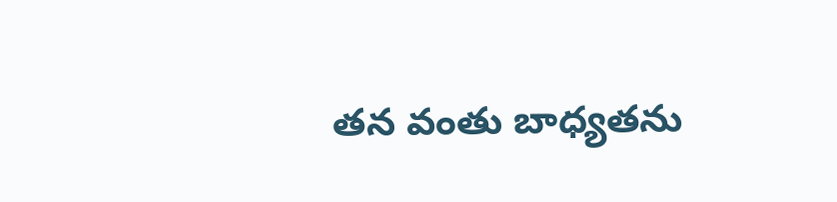తన వంతు బాధ్యతను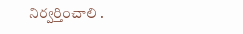నిర్వర్తించాలి .